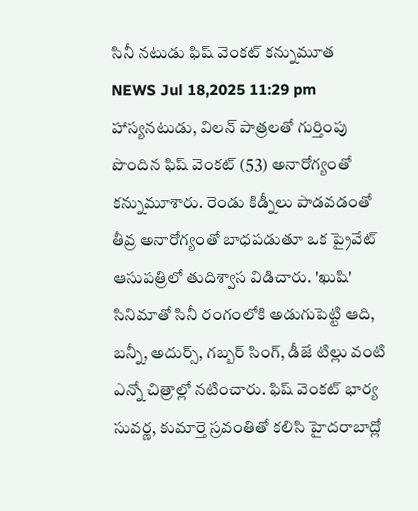సినీ నటుడు ఫిష్ వెంకట్ కన్నుమూత
NEWS Jul 18,2025 11:29 pm
హాస్యనటుడు, విలన్ పాత్రలతో గుర్తింపు పొందిన ఫిష్ వెంకట్ (53) అనారోగ్యంతో కన్నుమూశారు. రెండు కిడ్నీలు పాడవడంతో తీవ్ర అనారోగ్యంతో బాధపడుతూ ఒక ప్రైవేట్ ఆసుపత్రిలో తుదిశ్వాస విడిచారు. 'ఖుషి' సినిమాతో సినీ రంగంలోకి అడుగుపెట్టి ఆది, బన్నీ, అదుర్స్, గబ్బర్ సింగ్, డీజే టిల్లు వంటి ఎన్నో చిత్రాల్లో నటించారు. ఫిష్ వెంకట్ భార్య సువర్ణ, కుమార్తె స్రవంతితో కలిసి హైదరాబాద్లో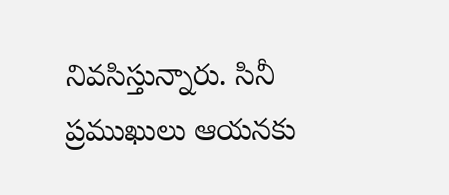నివసిస్తున్నారు. సినీ ప్రముఖులు ఆయనకు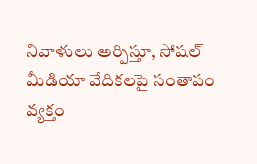నివాళులు అర్పిస్తూ, సోషల్ మీడియా వేదికలపై సంతాపం వ్యక్తం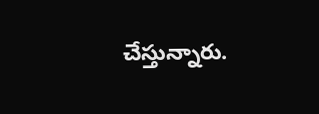చేస్తున్నారు.